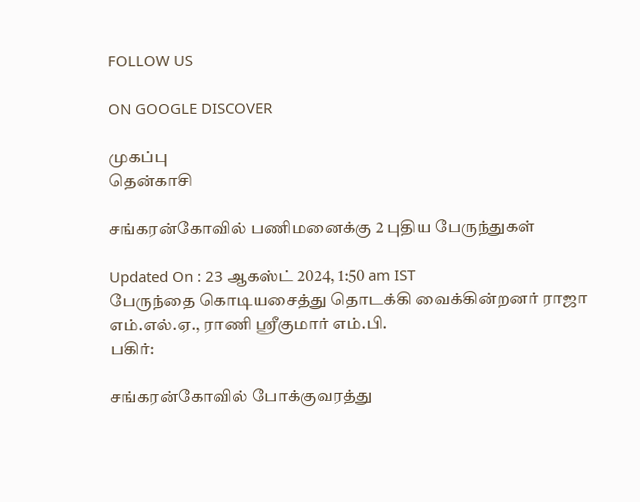FOLLOW US

ON GOOGLE DISCOVER

முகப்பு
தென்காசி

சங்கரன்கோவில் பணிமனைக்கு 2 புதிய பேருந்துகள்

Updated On : 23 ஆகஸ்ட் 2024, 1:50 am IST
பேருந்தை கொடியசைத்து தொடக்கி வைக்கின்றனர் ராஜா எம்.எல்.ஏ., ராணி ஸ்ரீகுமார் எம்.பி.
பகிர்:

சங்கரன்கோவில் போக்குவரத்து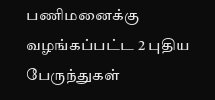பணிமனைக்கு வழங்கப்பட்ட 2 புதிய பேருந்துகள்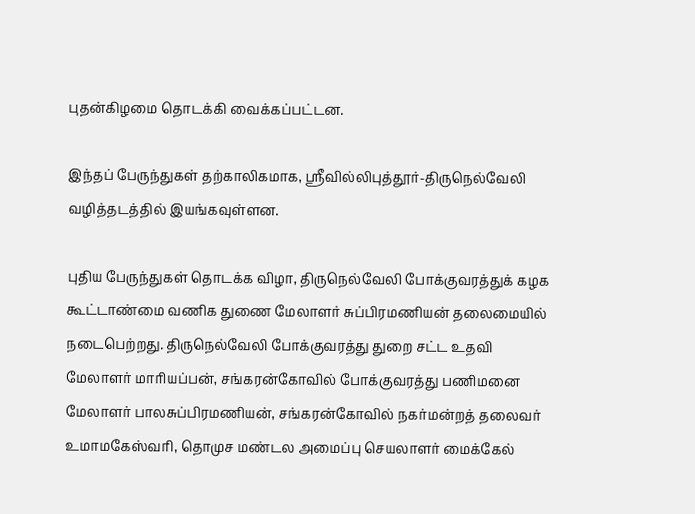புதன்கிழமை தொடக்கி வைக்கப்பட்டன.

இந்தப் பேருந்துகள் தற்காலிகமாக, ஸ்ரீவில்லிபுத்தூர்-திருநெல்வேலி வழித்தடத்தில் இயங்கவுள்ளன.

புதிய பேருந்துகள் தொடக்க விழா, திருநெல்வேலி போக்குவரத்துக் கழக கூட்டாண்மை வணிக துணை மேலாளர் சுப்பிரமணியன் தலைமையில் நடைபெற்றது. திருநெல்வேலி போக்குவரத்து துறை சட்ட உதவி மேலாளர் மாரியப்பன், சங்கரன்கோவில் போக்குவரத்து பணிமனை மேலாளர் பாலசுப்பிரமணியன், சங்கரன்கோவில் நகர்மன்றத் தலைவர் உமாமகேஸ்வரி, தொமுச மண்டல அமைப்பு செயலாளர் மைக்கேல்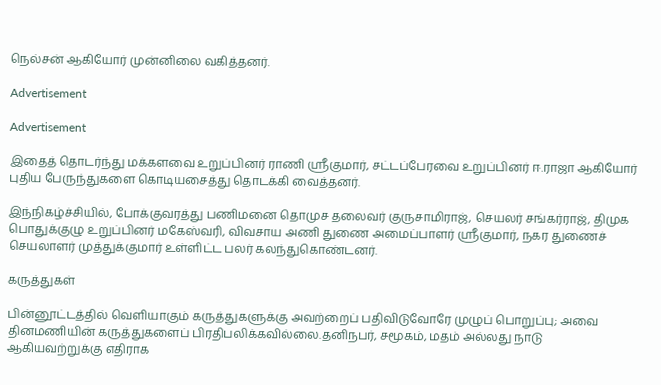நெல்சன் ஆகியோர் முன்னிலை வகித்தனர்.

Advertisement

Advertisement

இதைத் தொடர்ந்து மக்களவை உறுப்பினர் ராணி ஸ்ரீகுமார், சட்டப்பேரவை உறுப்பினர் ஈ.ராஜா ஆகியோர் புதிய பேருந்துகளை கொடியசைத்து தொடக்கி வைத்தனர்.

இந்நிகழ்ச்சியில், போக்குவரத்து பணிமனை தொமுச தலைவர் குருசாமிராஜ், செயலர் சங்கர்ராஜ், திமுக பொதுக்குழு உறுப்பினர் மகேஸ்வரி, விவசாய அணி துணை அமைப்பாளர் ஸ்ரீகுமார், நகர துணைச் செயலாளர் முத்துக்குமார் உள்ளிட்ட பலர் கலந்துகொண்டனர்.

கருத்துகள்

பின்னூட்டத்தில் வெளியாகும் கருத்துகளுக்கு அவற்றைப் பதிவிடுவோரே முழுப் பொறுப்பு; அவை தினமணியின் கருத்துகளைப் பிரதிபலிக்கவில்லை.தனிநபர், சமூகம், மதம் அல்லது நாடு ஆகியவற்றுக்கு எதிராக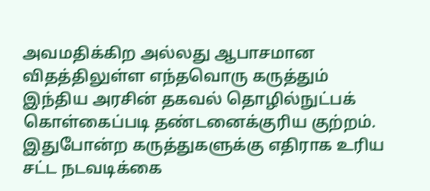அவமதிக்கிற அல்லது ஆபாசமான விதத்திலுள்ள எந்தவொரு கருத்தும் இந்திய அரசின் தகவல் தொழில்நுட்பக் கொள்கைப்படி தண்டனைக்குரிய குற்றம். இதுபோன்ற கருத்துகளுக்கு எதிராக உரிய சட்ட நடவடிக்கை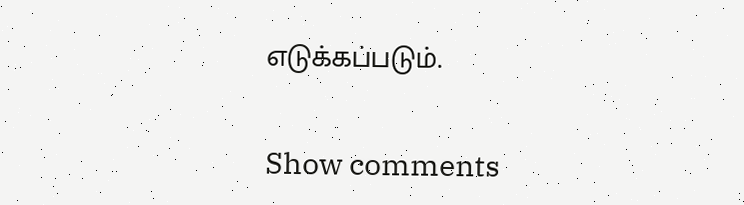எடுக்கப்படும்.

Show comments